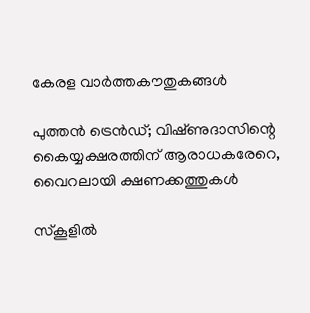കേരള വാർത്തകൗതുകങ്ങൾ

പുത്തൻ ട്രെൻഡ്; വിഷ്‌ണുദാസിന്റെ കൈയ്യക്ഷരത്തിന് ആരാധകരേറെ, വൈറലായി ക്ഷണക്കത്തുകൾ

സ്‌കൂളിൽ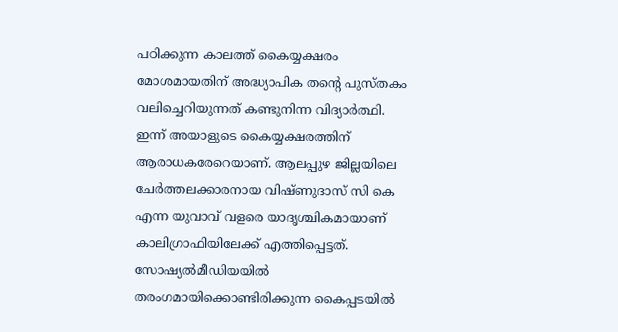പഠിക്കുന്ന കാലത്ത് കൈയ്യക്ഷരം മോശമായതിന് അദ്ധ്യാപിക തന്റെ പുസ്‌തകം വലിച്ചെറിയുന്നത് കണ്ടുനിന്ന വിദ്യാർത്ഥി. ഇന്ന് അയാളുടെ കൈയ്യക്ഷരത്തിന് ആരാധകരേറെയാണ്. ആലപ്പുഴ ജില്ലയിലെ ചേർത്തലക്കാരനായ വിഷ്‌ണുദാസ് സി കെ എന്ന യുവാവ്‌ വളരെ യാദൃശ്ചികമായാണ്‌ കാലിഗ്രാഫിയിലേക്ക് എത്തിപ്പെട്ടത്. സോഷ്യൽമീഡിയയിൽ തരംഗമായിക്കൊണ്ടിരിക്കുന്ന കൈപ്പടയിൽ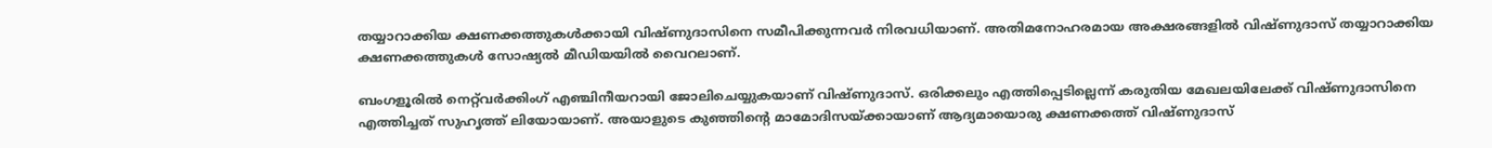തയ്യാറാക്കിയ ക്ഷണക്കത്തുകൾക്കായി വിഷ്‌ണുദാസിനെ സമീപിക്കുന്നവർ നിരവധിയാണ്. അതിമനോഹരമായ അക്ഷരങ്ങളിൽ വിഷ്‌ണുദാസ് തയ്യാറാക്കിയ ക്ഷണക്കത്തുകൾ സോഷ്യൽ മീഡിയയിൽ വൈറലാണ്.

ബംഗളൂരിൽ നെറ്റ്‌വർക്കിംഗ് എഞ്ചിനീയറായി ജോലിചെയ്യുകയാണ് വിഷ്‌ണുദാസ്. ഒരിക്കലും എത്തിപ്പെടില്ലെന്ന് കരുതിയ മേഖലയിലേക്ക് വിഷ്‌ണുദാസിനെ എത്തിച്ചത് സുഹൃത്ത് ലിയോയാണ്. അയാളുടെ കുഞ്ഞിന്റെ മാമോദിസയ്‌ക്കായാണ് ആദ്യമായൊരു ക്ഷണക്കത്ത് വിഷ്‌ണുദാസ്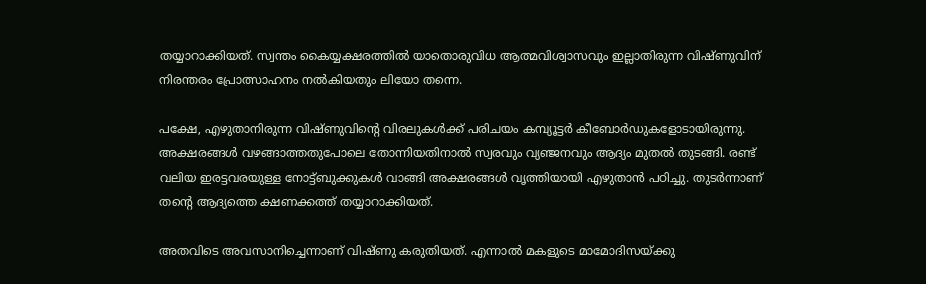തയ്യാറാക്കിയത്. സ്വന്തം കൈയ്യക്ഷരത്തിൽ യാതൊരുവിധ ആത്മവിശ്വാസവും ഇല്ലാതിരുന്ന വിഷ്‌ണുവിന് നിരന്തരം പ്രോത്സാഹനം നൽകിയതും ലിയോ തന്നെ.

പക്ഷേ, എഴുതാനിരുന്ന വിഷ്‌ണുവിന്റെ വിരലുകൾക്ക് പരിചയം കമ്പ്യൂട്ടർ കീബോർഡുകളോടായിരുന്നു. അക്ഷരങ്ങൾ വഴങ്ങാത്തതുപോലെ തോന്നിയതിനാൽ സ്വരവും വ്യഞ്ജനവും ആദ്യം മുതൽ തുടങ്ങി. രണ്ട് വലിയ ഇരട്ടവരയുള്ള നോട്ട്ബുക്കുകൾ വാങ്ങി അക്ഷരങ്ങൾ വൃത്തിയായി എഴുതാൻ പഠിച്ചു. തുടർന്നാണ് തന്റെ ആദ്യത്തെ ക്ഷണക്കത്ത് തയ്യാറാക്കിയത്.

അതവിടെ അവസാനിച്ചെന്നാണ് വിഷ്‌ണു കരുതിയത്. എന്നാൽ മകളുടെ മാമോദിസയ്‌ക്കു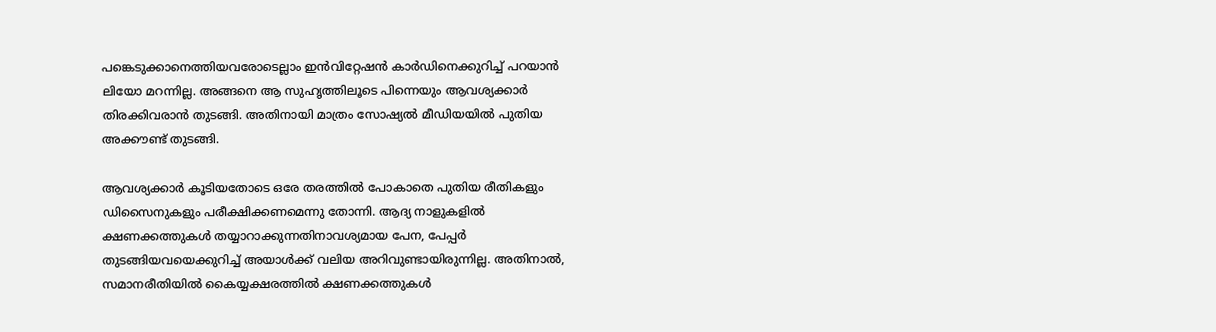പങ്കെടുക്കാനെത്തിയവരോടെല്ലാം ഇൻവിറ്റേഷൻ കാർഡിനെക്കുറിച്ച് പറയാൻ ലിയോ മറന്നില്ല. അങ്ങനെ ആ സുഹൃത്തിലൂടെ പിന്നെയും ആവശ്യക്കാർ തിരക്കിവരാൻ തുടങ്ങി. അതിനായി മാത്രം സോഷ്യൽ മീഡിയയിൽ പുതിയ അക്കൗണ്ട് തുടങ്ങി.

ആവശ്യക്കാർ കൂടിയതോടെ ഒരേ തരത്തിൽ പോകാതെ പുതിയ രീതികളും ഡിസൈനുകളും പരീക്ഷിക്കണമെന്നു തോന്നി. ആദ്യ നാളുകളിൽ ക്ഷണക്കത്തുകൾ തയ്യാറാക്കുന്നതിനാവശ്യമായ പേന, പേപ്പർ തുടങ്ങിയവയെക്കുറിച്ച് അയാൾക്ക് വലിയ അറിവുണ്ടായിരുന്നില്ല. അതിനാൽ, സമാനരീതിയിൽ കൈയ്യക്ഷരത്തിൽ ക്ഷണക്കത്തുകൾ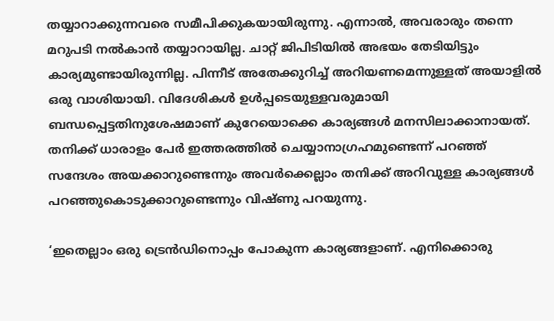തയ്യാറാക്കുന്നവരെ സമീപിക്കുകയായിരുന്നു. എന്നാൽ, അവരാരും തന്നെ മറുപടി നൽകാൻ തയ്യാറായില്ല. ചാറ്റ് ജിപിടിയിൽ അഭയം തേടിയിട്ടും കാര്യമുണ്ടായിരുന്നില്ല. പിന്നീട് അതേക്കുറിച്ച് അറിയണമെന്നുള്ളത് അയാളിൽ ഒരു വാശിയായി. വിദേശികൾ ഉൾപ്പടെയുള്ളവരുമായി ബന്ധപ്പെട്ടതിനുശേഷമാണ് കുറേയൊക്കെ കാര്യങ്ങൾ മനസിലാക്കാനായത്. തനിക്ക് ധാരാളം പേർ ഇത്തരത്തിൽ ചെയ്യാനാഗ്രഹമുണ്ടെന്ന് പറഞ്ഞ് സന്ദേശം അയക്കാറുണ്ടെന്നും അവർക്കെല്ലാം തനിക്ക് അറിവുള്ള കാര്യങ്ങൾ പറഞ്ഞുകൊടുക്കാറുണ്ടെന്നും വിഷ്‌ണു പറയുന്നു.

‘ഇതെല്ലാം ഒരു ട്രെൻഡിനൊപ്പം പോകുന്ന കാര്യങ്ങളാണ്. എനിക്കൊരു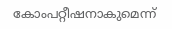കോംപറ്റീഷനാകുമെന്ന്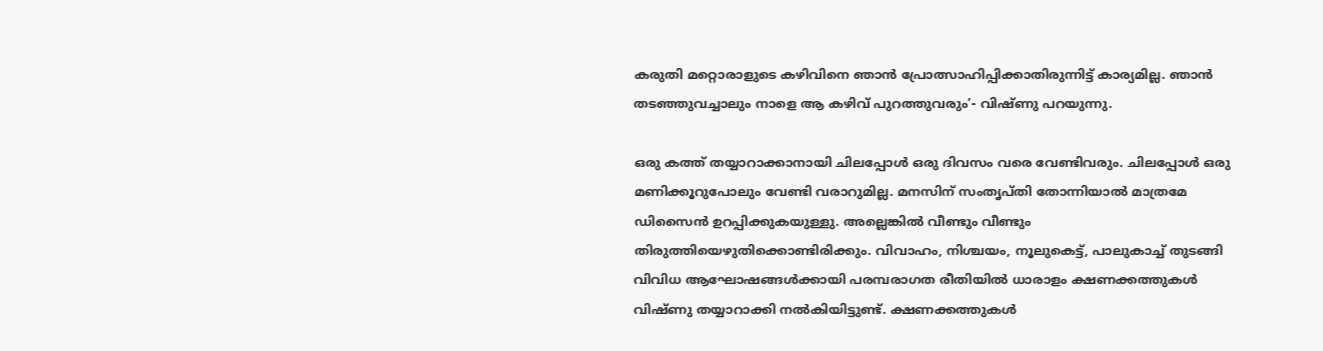കരുതി മറ്റൊരാളുടെ കഴിവിനെ ഞാൻ പ്രോത്സാഹിപ്പിക്കാതിരുന്നിട്ട് കാര്യമില്ല. ഞാൻ തടഞ്ഞുവച്ചാലും നാളെ ആ കഴിവ് പുറത്തുവരും’- വിഷ്‌ണു പറയുന്നു.

ഒരു കത്ത് തയ്യാറാക്കാനായി ചിലപ്പോൾ ഒരു ദിവസം വരെ വേണ്ടിവരും. ചിലപ്പോൾ ഒരു മണിക്കൂറുപോലും വേണ്ടി വരാറുമില്ല. മനസിന് സംതൃപ്‌തി തോന്നിയാൽ മാത്രമേ ഡിസൈൻ ഉറപ്പിക്കുകയുള്ളു. അല്ലെങ്കിൽ വീണ്ടും വീണ്ടും തിരുത്തിയെഴുതിക്കൊണ്ടിരിക്കും. വിവാഹം, നിശ്ചയം, നൂലുകെട്ട്, പാലുകാച്ച് തുടങ്ങി വിവിധ ആഘോഷങ്ങൾക്കായി പരമ്പരാഗത രീതിയിൽ ധാരാളം ക്ഷണക്കത്തുകൾ വിഷ്‌ണു തയ്യാറാക്കി നൽകിയിട്ടുണ്ട്. ക്ഷണക്കത്തുകൾ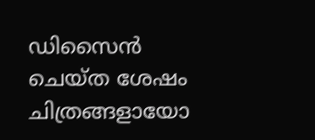ഡിസൈൻ ചെയ്‌ത ശേഷം ചിത്രങ്ങളായോ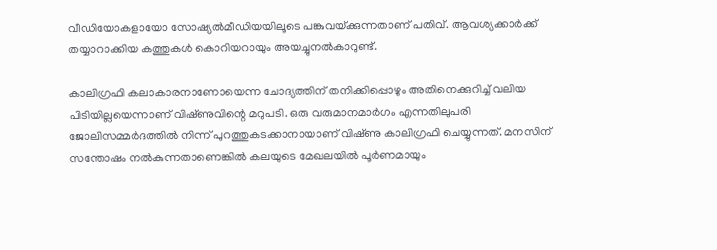വീഡിയോകളായോ സോഷ്യൽമീഡിയയിലൂടെ പങ്കുവയ്‌ക്കുന്നതാണ് പതിവ്. ആവശ്യക്കാർക്ക് തയ്യാറാക്കിയ കത്തുകൾ കൊറിയറായും അയച്ചുനൽകാറുണ്ട്.

കാലിഗ്രഫി കലാകാരനാണോയെന്ന ചോദ്യത്തിന് തനിക്കിപ്പൊഴും അതിനെക്കുറിച്ച് വലിയ പിടിയില്ലയെന്നാണ് വിഷ്‌ണുവിന്റെ മറുപടി. ഒരു വരുമാനമാർഗം എന്നതിലുപരി ജോലിസമ്മർദത്തിൽ നിന്ന് പുറത്തുകടക്കാനായാണ് വിഷ്‌ണു കാലിഗ്രഫി ചെയ്യുന്നത്. മനസിന് സന്തോഷം നൽകുന്നതാണെങ്കിൽ കലയുടെ മേഖലയിൽ പൂർണമായും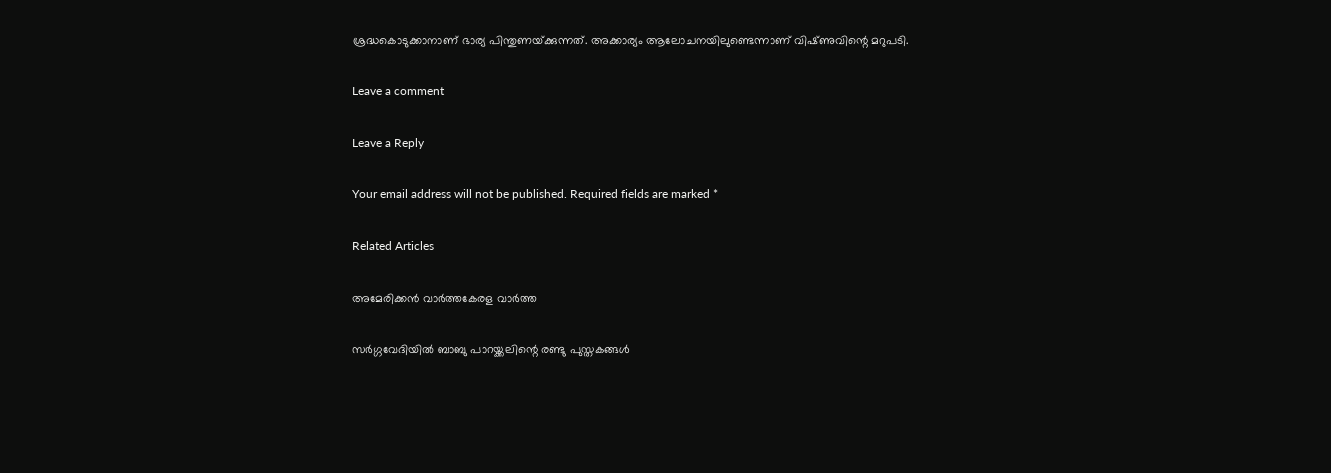ശ്രദ്ധകൊടുക്കാനാണ് ഭാര്യ പിന്തുണയ്‌ക്കുന്നത്. അക്കാര്യം ആലോചനയിലുണ്ടെന്നാണ് വിഷ്‌ണുവിന്റെ മറുപടി.

Leave a comment

Leave a Reply

Your email address will not be published. Required fields are marked *

Related Articles

അമേരിക്കൻ വാർത്തകേരള വാർത്ത

സർഗ്ഗവേദിയിൽ ബാബു പാറയ്ക്കലിന്റെ രണ്ടു പുസ്തകങ്ങൾ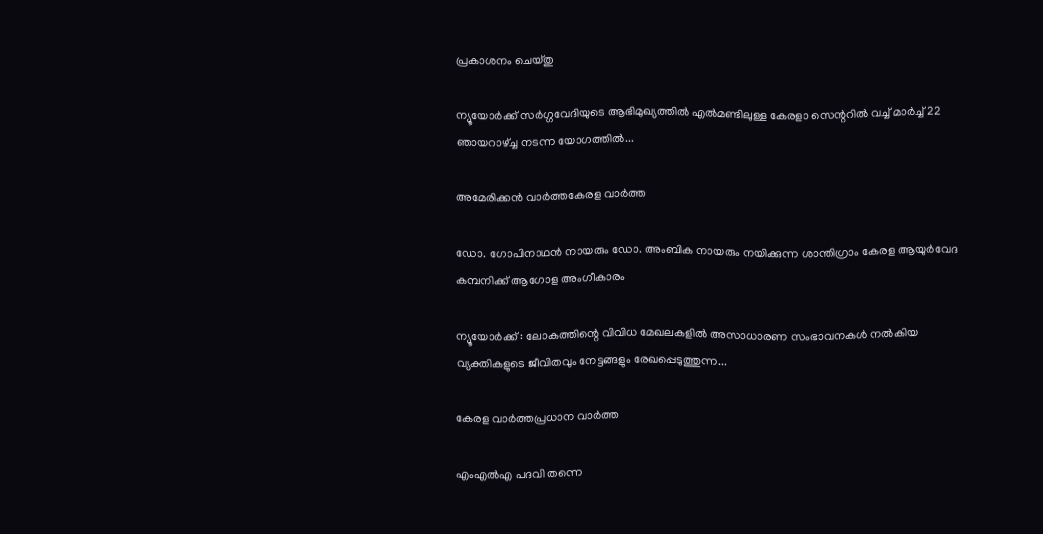പ്രകാശനം ചെയ്‌തു

ന്യൂയോർക്ക് സർഗ്ഗവേദിയുടെ ആഭിമുഖ്യത്തിൽ എൽമണ്ടിലുള്ള കേരളാ സെന്ററിൽ വച്ച് മാർച്ച് 22 ഞായറാഴ്ച്ച നടന്ന യോഗത്തിൽ...

അമേരിക്കൻ വാർത്തകേരള വാർത്ത

ഡോ. ഗോപിനാഥൻ നായരും ഡോ. അംബിക നായരും നയിക്കുന്ന ശാന്തിഗ്രാം കേരള ആയുർവേദ കമ്പനിക്ക് ആഗോള അംഗീകാരം

ന്യൂയോർക്ക് : ലോകത്തിന്റെ വിവിധ മേഖലകളിൽ അസാധാരണ സംഭാവനകൾ നൽകിയ വ്യക്തികളുടെ ജീവിതവും നേട്ടങ്ങളും രേഖപ്പെടുത്തുന്ന...

കേരള വാർത്തപ്രധാന വാർത്ത

എംഎൽഎ പദവി തന്നെ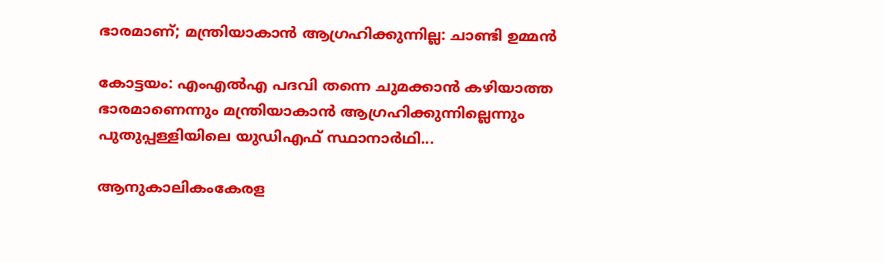ഭാരമാണ്; മന്ത്രിയാകാൻ ആഗ്രഹിക്കുന്നില്ല: ചാണ്ടി ഉമ്മൻ

കോട്ടയം: എംഎൽഎ പദവി തന്നെ ചുമക്കാൻ കഴിയാത്ത ഭാരമാണെന്നും മന്ത്രിയാകാൻ ആഗ്രഹിക്കുന്നില്ലെന്നും പുതുപ്പള്ളിയിലെ യുഡിഎഫ് സ്ഥാനാര്‍ഥി...

ആനുകാലികംകേരള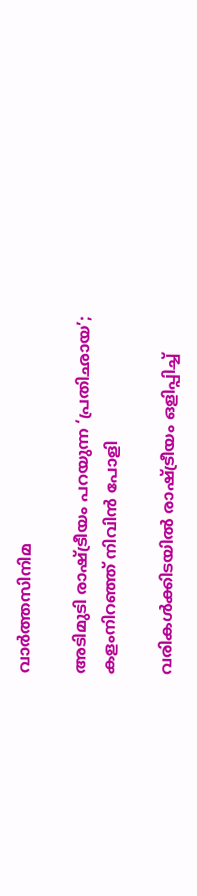വാർത്തസിനിമ

അടിമുടി രാഷ്ട്രീയം പറയുന്ന ‘പ്രതിഛായ’; കളംനിറഞ്ഞ് നിവിൻ പോളി

വരികൾക്കിടയിൽ രാഷ്ട്രീയം ഒളിപ്പിച്ച്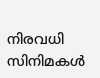നിരവധി സിനിമകൾ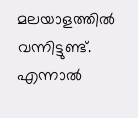മലയാളത്തിൽ വന്നിട്ടുണ്ട്. എന്നാൽ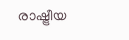രാഷ്ട്രീയ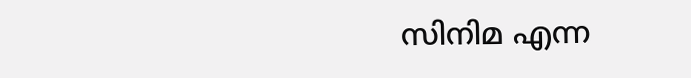സിനിമ എന്ന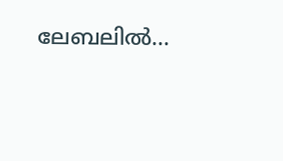ലേബലിൽ...